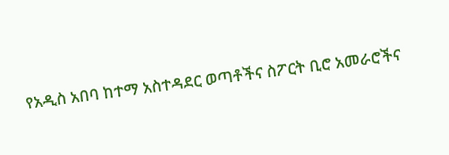የአዲስ አበባ ከተማ አስተዳደር ወጣቶችና ስፖርት ቢሮ አመራሮችና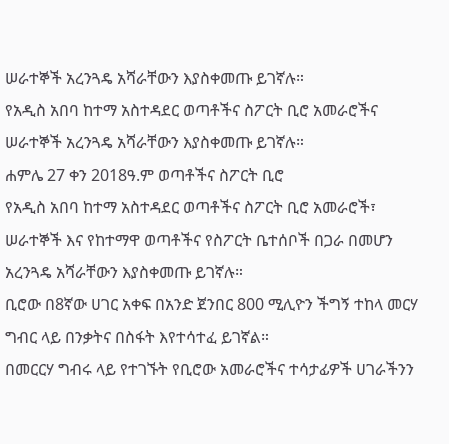ሠራተኞች አረንጓዴ አሻራቸውን እያስቀመጡ ይገኛሉ።
የአዲስ አበባ ከተማ አስተዳደር ወጣቶችና ስፖርት ቢሮ አመራሮችና ሠራተኞች አረንጓዴ አሻራቸውን እያስቀመጡ ይገኛሉ።
ሐምሌ 27 ቀን 2018ዓ.ም ወጣቶችና ስፖርት ቢሮ
የአዲስ አበባ ከተማ አስተዳደር ወጣቶችና ስፖርት ቢሮ አመራሮች፣ ሠራተኞች እና የከተማዋ ወጣቶችና የስፖርት ቤተሰቦች በጋራ በመሆን አረንጓዴ አሻራቸውን እያስቀመጡ ይገኛሉ።
ቢሮው በ8ኛው ሀገር አቀፍ በአንድ ጀንበር 800 ሚሊዮን ችግኝ ተከላ መርሃ ግብር ላይ በንቃትና በስፋት እየተሳተፈ ይገኛል።
በመርርሃ ግብሩ ላይ የተገኙት የቢሮው አመራሮችና ተሳታፊዎች ሀገራችንን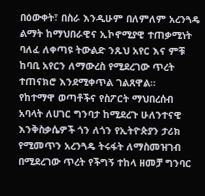በዕውቀት፣ በስራ እንዲሁም በለምለም አረንጓዴ ልማት ከማህበራዊና ኢኮኖሚያዊ ተጠቃሚነት ባለፈ ለቀጣዩ ትውልድ ንጹህ አየር እና ምቹ ከባቢ አየርን ለማውረስ የሚደረገው ጥረት ተጠናክሮ እንደሚቀጥል ገልጸዋል።
የከተማዋ ወጣቶችና የስፖርት ማህበረሰብ አባላት ለሀገር ግንባታ ከሚደረጉ ሁለንተናዊ እንቅስቃሴዎች ጎን ለጎን የኢትዮጵያን ታሪክ የሚመጥን አረንጓዴ ትሩፋት ለማስመዝገብ በሚደረገው ጥረት የችግኝ ተከላ ዘመቻ ግንባር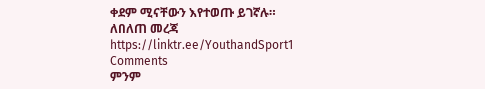ቀደም ሚናቸውን እየተወጡ ይገኛሉ።
ለበለጠ መረጃ
https://linktr.ee/YouthandSport1
Comments
ምንም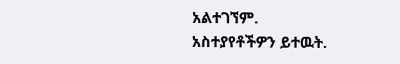አልተገኘም.
አስተያየቶችዎን ይተዉት.